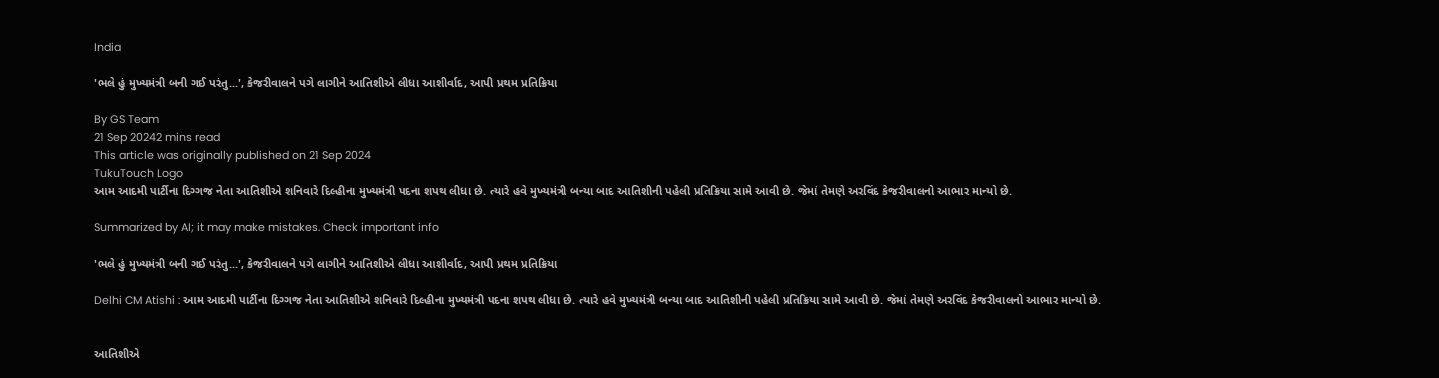India

'ભલે હું મુખ્યમંત્રી બની ગઈ પરંતુ...', કેજરીવાલને પગે લાગીને આતિશીએ લીધા આશીર્વાદ, આપી પ્રથમ પ્રતિક્રિયા

By GS Team
21 Sep 20242 mins read
This article was originally published on 21 Sep 2024
TukuTouch Logo
આમ આદમી પાર્ટીના દિગ્ગજ નેતા આતિશીએ શનિવારે દિલ્હીના મુખ્યમંત્રી પદના શપથ લીધા છે. ત્યારે હવે મુખ્યમંત્રી બન્યા બાદ આતિશીની પહેલી પ્રતિક્રિયા સામે આવી છે. જેમાં તેમણે અરવિંદ કેજરીવાલનો આભાર માન્યો છે.

Summarized by AI; it may make mistakes. Check important info

'ભલે હું મુખ્યમંત્રી બની ગઈ પરંતુ...', કેજરીવાલને પગે લાગીને આતિશીએ લીધા આશીર્વાદ, આપી પ્રથમ પ્રતિક્રિયા

Delhi CM Atishi : આમ આદમી પાર્ટીના દિગ્ગજ નેતા આતિશીએ શનિવારે દિલ્હીના મુખ્યમંત્રી પદના શપથ લીધા છે. ત્યારે હવે મુખ્યમંત્રી બન્યા બાદ આતિશીની પહેલી પ્રતિક્રિયા સામે આવી છે. જેમાં તેમણે અરવિંદ કેજરીવાલનો આભાર માન્યો છે.


આતિશીએ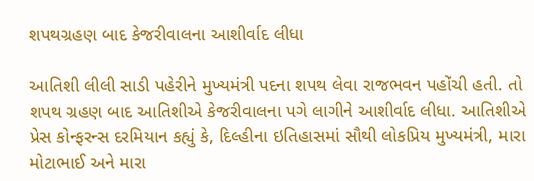શપથગ્રહણ બાદ કેજરીવાલના આશીર્વાદ લીધા

આતિશી લીલી સાડી પહેરીને મુખ્યમંત્રી પદના શપથ લેવા રાજભવન પહોંચી હતી. તો શપથ ગ્રહણ બાદ આતિશીએ કેજરીવાલના પગે લાગીને આશીર્વાદ લીધા. આતિશીએ પ્રેસ કોન્ફરન્સ દરમિયાન કહ્યું કે, દિલ્હીના ઇતિહાસમાં સૌથી લોકપ્રિય મુખ્યમંત્રી, મારા મોટાભાઈ અને મારા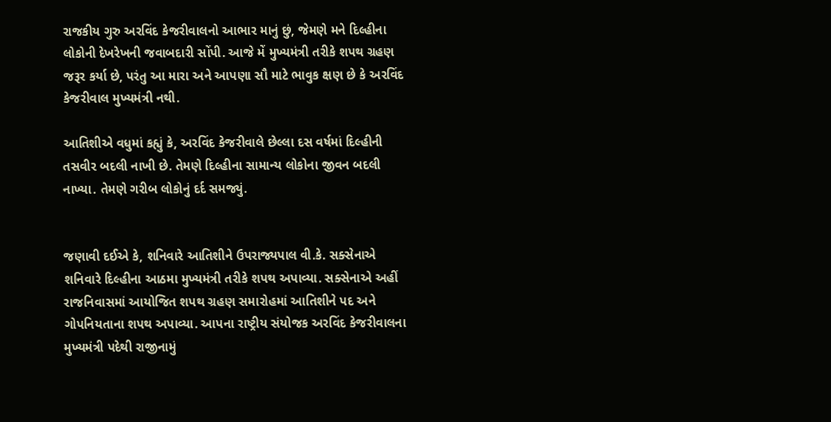રાજકીય ગુરુ અરવિંદ કેજરીવાલનો આભાર માનું છું, જેમણે મને દિલ્હીના લોકોની દેખરેખની જવાબદારી સોંપી. આજે મેં મુખ્યમંત્રી તરીકે શપથ ગ્રહણ જરૂર કર્યા છે, પરંતુ આ મારા અને આપણા સૌ માટે ભાવુક ક્ષણ છે કે અરવિંદ કેજરીવાલ મુખ્યમંત્રી નથી.

આતિશીએ વધુમાં કહ્યું કે, અરવિંદ કેજરીવાલે છેલ્લા દસ વર્ષમાં દિલ્હીની તસવીર બદલી નાખી છે. તેમણે દિલ્હીના સામાન્ય લોકોના જીવન બદલી નાખ્યા. તેમણે ગરીબ લોકોનું દર્દ સમજ્યું.


જણાવી દઈએ કે, શનિવારે આતિશીને ઉપરાજ્યપાલ વી.કે. સક્સેનાએ શનિવારે દિલ્હીના આઠમા મુખ્યમંત્રી તરીકે શપથ અપાવ્યા. સક્સેનાએ અહીં રાજનિવાસમાં આયોજિત શપથ ગ્રહણ સમારોહમાં આતિશીને પદ અને ગોપનિયતાના શપથ અપાવ્યા. આપના રાષ્ટ્રીય સંયોજક અરવિંદ કેજરીવાલના મુખ્યમંત્રી પદેથી રાજીનામું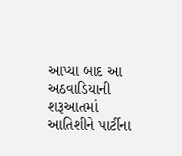આપ્યા બાદ આ અઠવાડિયાની શરૂઆતમાં આતિશીને પાર્ટીના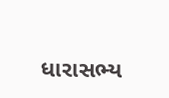ધારાસભ્ય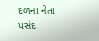દળના નેતા પસંદ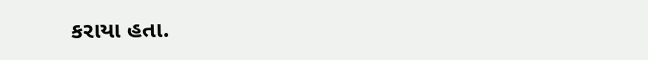કરાયા હતા.